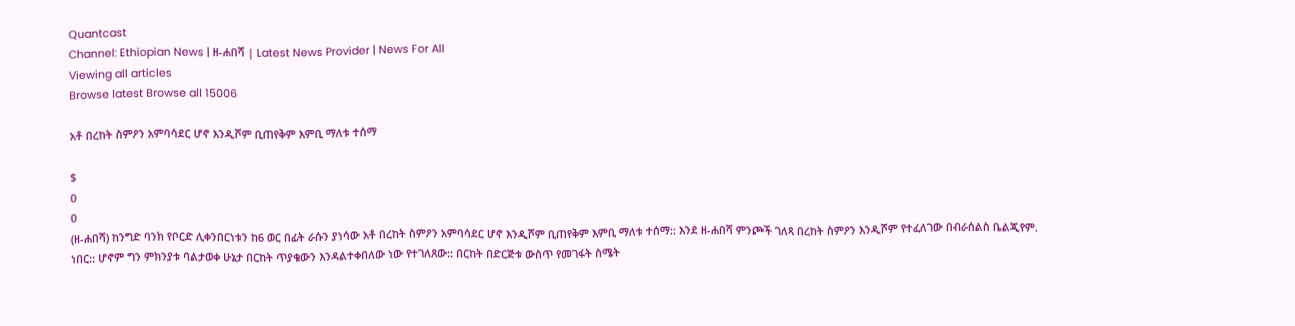Quantcast
Channel: Ethiopian News | ዘ-ሐበሻ | Latest News Provider | News For All
Viewing all articles
Browse latest Browse all 15006

አቶ በረከት ስምዖን አምባሳደር ሆኖ እንዲሾም ቢጠየቅም እምቢ ማለቱ ተሰማ

$
0
0
(ዘ-ሐበሻ) ከንግድ ባንክ የቦርድ ሊቀንበርነቱን ከ6 ወር በፊት ራሱን ያነሳው አቶ በረከት ስምዖን አምባሳደር ሆኖ እንዲሾም ቢጠየቅም እምቢ ማለቱ ተሰማ:: እንደ ዘ-ሐበሻ ምንጮች ገለጻ በረከት ስምዖን እንዲሾም የተፈለገው በብራሰልስ ቤልጂየም. ነበር:: ሆኖም ግን ምክንያቱ ባልታወቀ ሁኔታ በርከት ጥያቄውን እንዳልተቀበለው ነው የተገለጸው:: በርከት በድርጅቱ ውስጥ የመገፋት ስሜት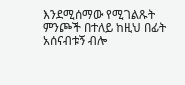እንደሚሰማው የሚገልጹት ምንጮች በተለይ ከዚህ በፊት አሰናብቱኝ ብሎ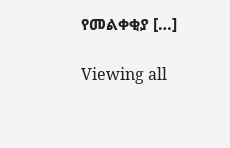የመልቀቂያ […]

Viewing all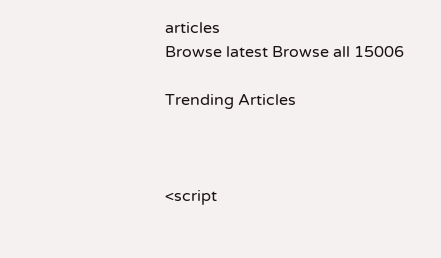articles
Browse latest Browse all 15006

Trending Articles



<script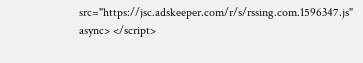src="https://jsc.adskeeper.com/r/s/rssing.com.1596347.js" async> </script>